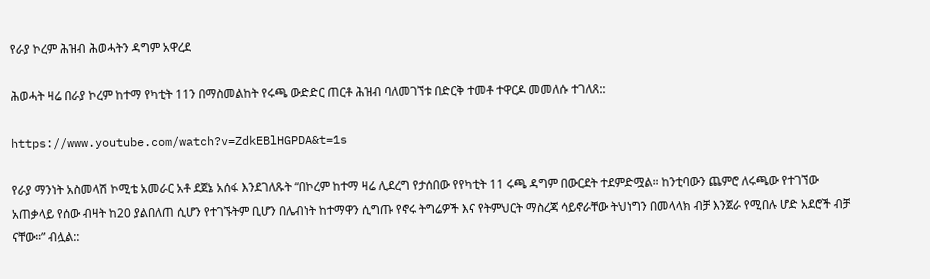የራያ ኮረም ሕዝብ ሕወሓትን ዳግም አዋረደ

ሕወሓት ዛሬ በራያ ኮረም ከተማ የካቲት 11ን በማስመልከት የሩጫ ውድድር ጠርቶ ሕዝብ ባለመገኘቱ በድርቅ ተመቶ ተዋርዶ መመለሱ ተገለጸ::

https://www.youtube.com/watch?v=ZdkEBlHGPDA&t=1s

የራያ ማንነት አስመላሽ ኮሚቴ አመራር አቶ ደጀኔ አሰፋ እንደገለጹት “በኮረም ከተማ ዛሬ ሊደረግ የታሰበው የየካቲት 11 ሩጫ ዳግም በውርደት ተደምድሟል። ከንቲባውን ጨምሮ ለሩጫው የተገኘው አጠቃላይ የሰው ብዛት ከ20 ያልበለጠ ሲሆን የተገኙትም ቢሆን በሌብነት ከተማዋን ሲግጡ የኖሩ ትግሬዎች እና የትምህርት ማስረጃ ሳይኖራቸው ትህነግን በመላላክ ብቻ እንጀራ የሚበሉ ሆድ አደሮች ብቻ ናቸው።” ብሏል::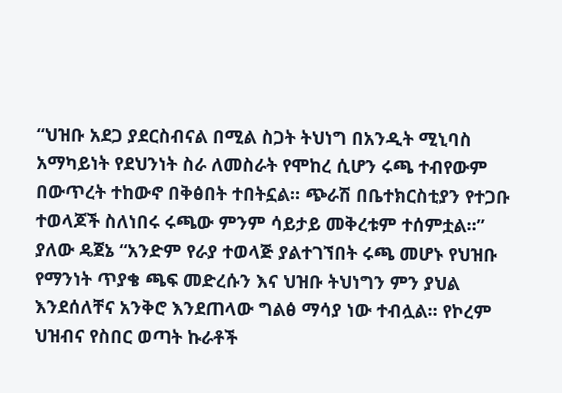“ህዝቡ አደጋ ያደርስብናል በሚል ስጋት ትህነግ በአንዲት ሚኒባስ አማካይነት የደህንነት ስራ ለመስራት የሞከረ ሲሆን ሩጫ ተብየውም በውጥረት ተከውኖ በቅፅበት ተበትኗል። ጭራሽ በቤተክርስቲያን የተጋቡ ተወላጆች ስለነበሩ ሩጫው ምንም ሳይታይ መቅረቱም ተሰምቷል።” ያለው ዴጀኔ “አንድም የራያ ተወላጅ ያልተገኘበት ሩጫ መሆኑ የህዝቡ የማንነት ጥያቄ ጫፍ መድረሱን እና ህዝቡ ትህነግን ምን ያህል እንደሰለቸና አንቅሮ እንደጠላው ግልፅ ማሳያ ነው ተብሏል። የኮረም ህዝብና የስበር ወጣት ኩራቶች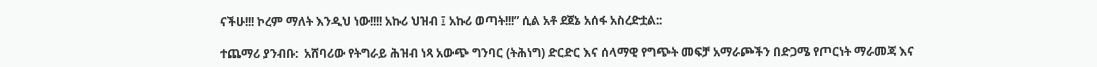ናችሁ!!! ኮረም ማለት እንዲህ ነው!!!! አኩሪ ህዝብ ፤ አኩሪ ወጣት!!!” ሲል አቶ ደጀኔ አሰፋ አስረድቷል::

ተጨማሪ ያንብቡ:  አሸባሪው የትግራይ ሕዝብ ነጻ አውጭ ግንባር (ትሕነግ) ድርድር እና ሰላማዊ የግጭት መፍቻ አማራጮችን በድጋሜ የጦርነት ማራመጃ እና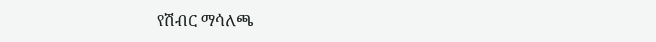የሽብር ማሳለጫ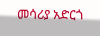መሳሪያ አድርጎ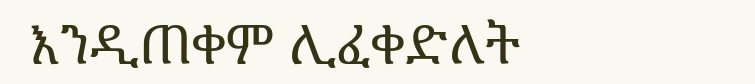እንዲጠቀም ሊፈቀድለት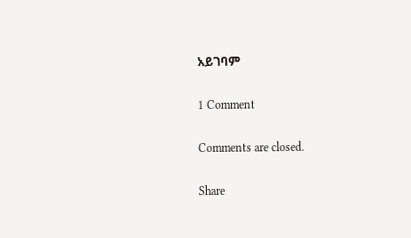አይገባም

1 Comment

Comments are closed.

Share